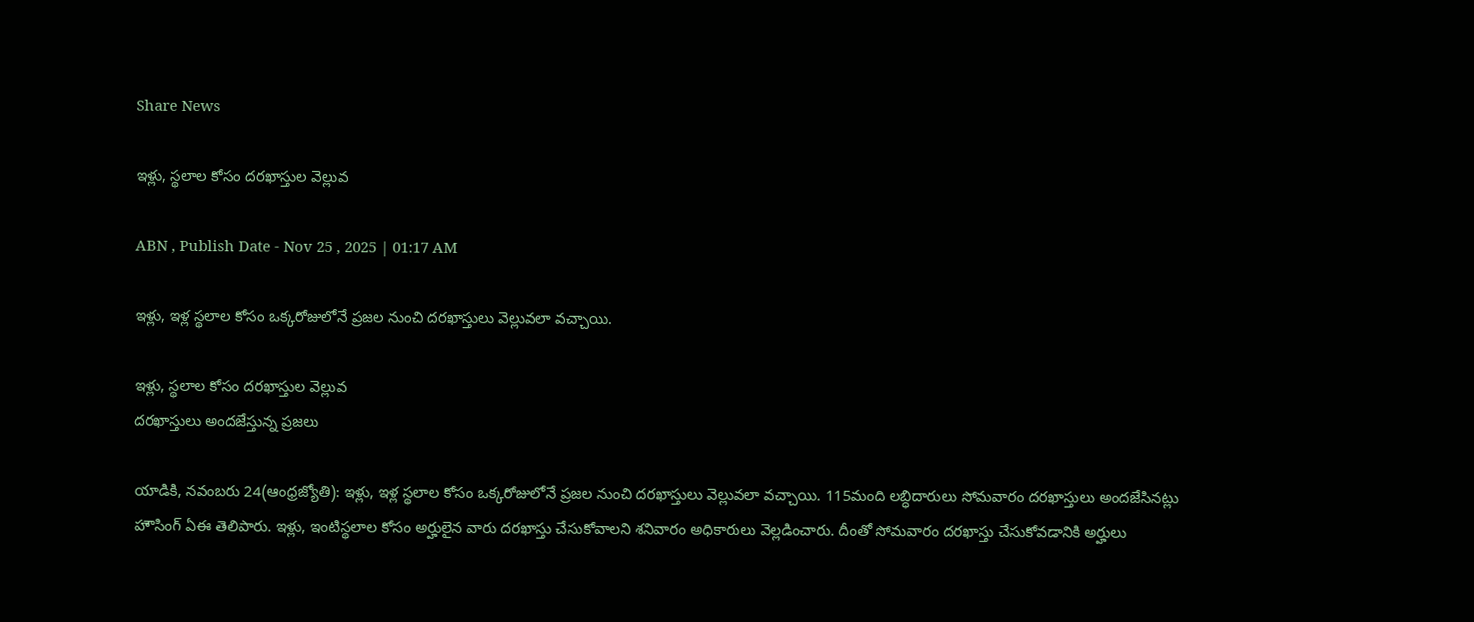Share News

ఇళ్లు, స్థలాల కోసం దరఖాస్తుల వెల్లువ

ABN , Publish Date - Nov 25 , 2025 | 01:17 AM

ఇళ్లు, ఇళ్ల స్థలాల కోసం ఒక్కరోజులోనే ప్రజల నుంచి దరఖాస్తులు వెల్లువలా వచ్చాయి.

ఇళ్లు, స్థలాల కోసం దరఖాస్తుల వెల్లువ
దరఖాస్తులు అందజేస్తున్న ప్రజలు

యాడికి, నవంబరు 24(ఆంధ్రజ్యోతి): ఇళ్లు, ఇళ్ల స్థలాల కోసం ఒక్కరోజులోనే ప్రజల నుంచి దరఖాస్తులు వెల్లువలా వచ్చాయి. 115మంది లబ్ధిదారులు సోమవారం దరఖాస్తులు అందజేసినట్లు హౌసింగ్‌ ఏఈ తెలిపారు. ఇళ్లు, ఇంటిస్థలాల కోసం అర్హులైన వారు దరఖాస్తు చేసుకోవాలని శనివారం అధికారులు వెల్లడించారు. దీంతో సోమవారం దరఖాస్తు చేసుకోవడానికి అర్హులు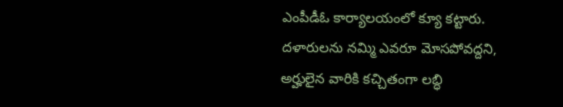ఎంపీడీఓ కార్యాలయంలో క్యూ కట్టారు. దళారులను నమ్మి ఎవరూ మోసపోవద్దని, అర్హులైన వారికి కచ్చితంగా లబ్ధి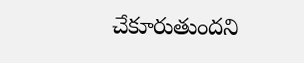చేకూరుతుందని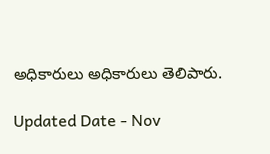అధికారులు అధికారులు తెలిపారు.

Updated Date - Nov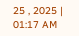25 , 2025 | 01:17 AM